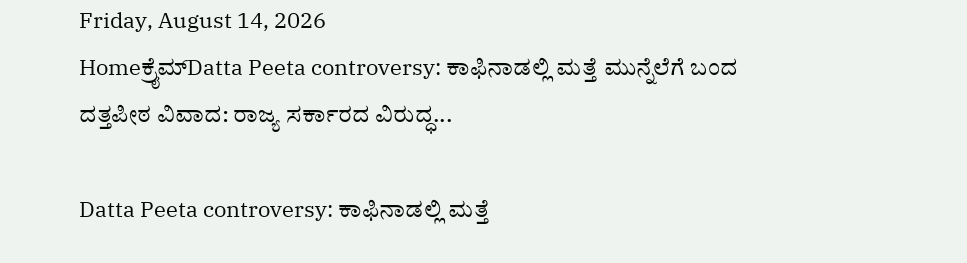Friday, August 14, 2026
Homeಕ್ರೈಮ್Datta Peeta controversy: ಕಾಫಿನಾಡಲ್ಲಿ ಮತ್ತೆ ಮುನ್ನೆಲೆಗೆ ಬಂದ ದತ್ತಪೀಠ ವಿವಾದ: ರಾಜ್ಯ ಸರ್ಕಾರದ ವಿರುದ್ಧ...

Datta Peeta controversy: ಕಾಫಿನಾಡಲ್ಲಿ ಮತ್ತೆ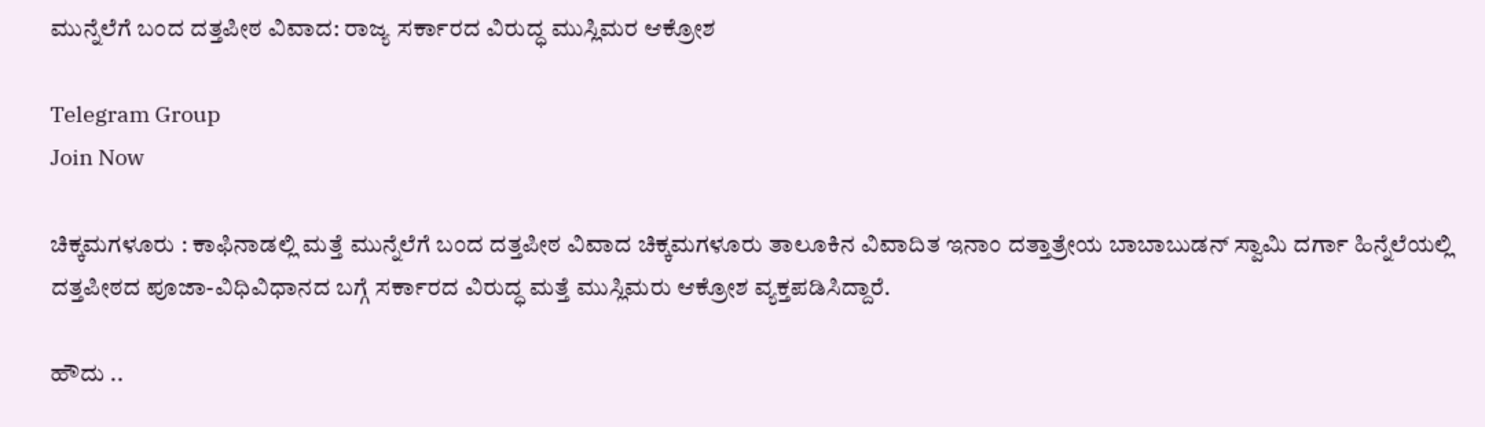ಮುನ್ನೆಲೆಗೆ ಬಂದ ದತ್ತಪೀಠ ವಿವಾದ: ರಾಜ್ಯ ಸರ್ಕಾರದ ವಿರುದ್ಧ ಮುಸ್ಲಿಮರ ಆಕ್ರೋಶ

Telegram Group
Join Now

ಚಿಕ್ಕಮಗಳೂರು : ಕಾಫಿನಾಡಲ್ಲಿ ಮತ್ತೆ ಮುನ್ನೆಲೆಗೆ ಬಂದ ದತ್ತಪೀಠ ವಿವಾದ ಚಿಕ್ಕಮಗಳೂರು ತಾಲೂಕಿನ ವಿವಾದಿತ ಇನಾಂ ದತ್ತಾತ್ರೇಯ ಬಾಬಾಬುಡನ್ ಸ್ವಾಮಿ ದರ್ಗಾ ಹಿನ್ನೆಲೆಯಲ್ಲಿ ದತ್ತಪೀಠದ ಪೂಜಾ-ವಿಧಿವಿಧಾನದ ಬಗ್ಗೆ ಸರ್ಕಾರದ ವಿರುದ್ಧ ಮತ್ತೆ ಮುಸ್ಲಿಮರು ಆಕ್ರೋಶ ವ್ಯಕ್ತಪಡಿಸಿದ್ದಾರೆ.

ಹೌದು ..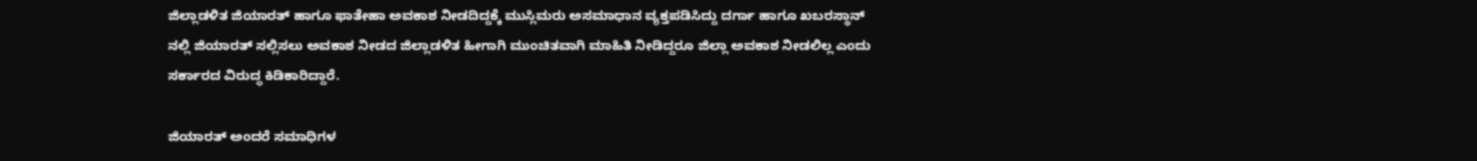ಜಿಲ್ಲಾಡಳಿತ ಜಿಯಾರತ್ ಹಾಗೂ ಫಾತೇಹಾ ಅವಕಾಶ ನೀಡದಿದ್ದಕ್ಕೆ ಮುಸ್ಲಿಮರು ಅಸಮಾಧಾನ ವ್ಯಕ್ತಪಡಿಸಿದ್ದು ದರ್ಗಾ ಹಾಗೂ ಖಬರಸ್ಥಾನ್ ನಲ್ಲಿ ಜಿಯಾರತ್ ಸಲ್ಲಿಸಲು ಅವಕಾಶ ನೀಡದ ಜಿಲ್ಲಾಡಳಿತ ಹೀಗಾಗಿ ಮುಂಚಿತವಾಗಿ ಮಾಹಿತಿ ನೀಡಿದ್ದರೂ ಜಿಲ್ಲಾ ಅವಕಾಶ ನೀಡಲಿಲ್ಲ ಎಂದು ಸರ್ಕಾರದ ವಿರುದ್ಧ ಕಿಡಿಕಾರಿದ್ದಾರೆ.

ಜಿಯಾರತ್ ಅಂದರೆ ಸಮಾಧಿಗಳ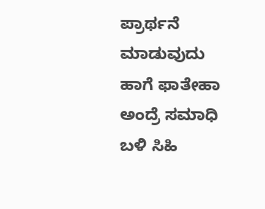ಪ್ರಾರ್ಥನೆ ಮಾಡುವುದು ಹಾಗೆ ಫಾತೇಹಾ ಅಂದ್ರೆ ಸಮಾಧಿ ಬಳಿ ಸಿಹಿ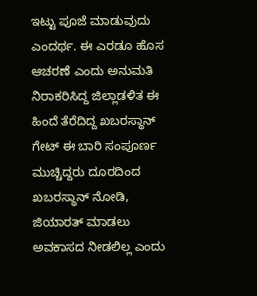ಇಟ್ಟು ಪೂಜೆ ಮಾಡುವುದು ಎಂದರ್ಥ. ಈ ಎರಡೂ ಹೊಸ ಆಚರಣೆ ಎಂದು ಅನುಮತಿ ನಿರಾಕರಿಸಿದ್ದ ಜಿಲ್ಲಾಡಳಿತ ಈ ಹಿಂದೆ ತೆರೆದಿದ್ದ ಖಬರಸ್ಥಾನ್ ಗೇಟ್ ಈ ಬಾರಿ ಸಂಪೂರ್ಣ ಮುಚ್ಚಿದ್ದರು ದೂರದಿಂದ ಖಬರಸ್ಥಾನ್ ನೋಡಿ, ಜಿಯಾರತ್ ಮಾಡಲು ಅವಕಾಸದ ನೀಡಲಿಲ್ಲ ಎಂದು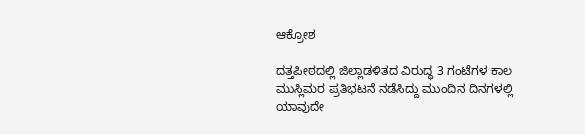ಆಕ್ರೋಶ

ದತ್ತಪೀಠದಲ್ಲಿ ಜಿಲ್ಲಾಡಳಿತದ ವಿರುದ್ಧ 3 ಗಂಟೆಗಳ ಕಾಲ ಮುಸ್ಲಿಮರ ಪ್ರತಿಭಟನೆ ನಡೆಸಿದ್ದು ಮುಂದಿನ ದಿನಗಳಲ್ಲಿ ಯಾವುದೇ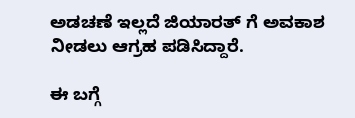ಅಡಚಣೆ ಇಲ್ಲದೆ ಜಿಯಾರತ್ ಗೆ ಅವಕಾಶ ನೀಡಲು ಆಗ್ರಹ ಪಡಿಸಿದ್ದಾರೆ.

ಈ ಬಗ್ಗೆ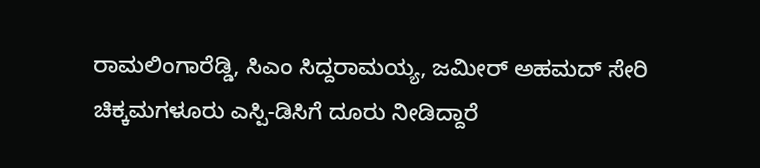ರಾಮಲಿಂಗಾರೆಡ್ಡಿ, ಸಿಎಂ ಸಿದ್ದರಾಮಯ್ಯ, ಜಮೀರ್ ಅಹಮದ್ ಸೇರಿ ಚಿಕ್ಕಮಗಳೂರು ಎಸ್ಪಿ-ಡಿಸಿಗೆ ದೂರು ನೀಡಿದ್ದಾರೆ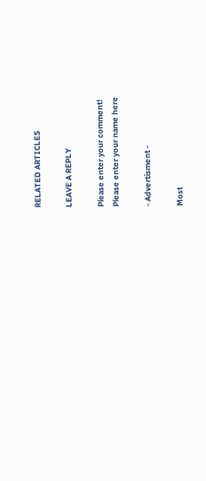RELATED ARTICLES

LEAVE A REPLY

Please enter your comment!
Please enter your name here

- Advertisment -

Most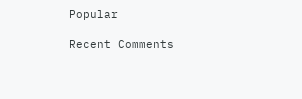Popular

Recent Comments